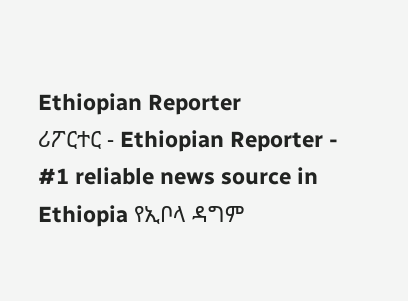Ethiopian Reporter
ሪፖርተር - Ethiopian Reporter - #1 reliable news source in Ethiopia የኢቦላ ዳግም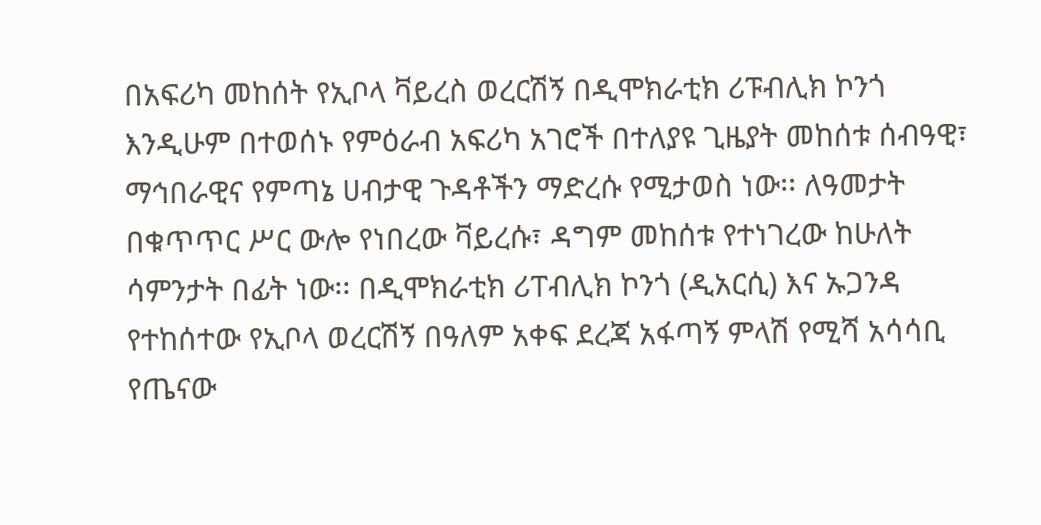በአፍሪካ መከሰት የኢቦላ ቫይረስ ወረርሽኝ በዲሞክራቲክ ሪፑብሊክ ኮንጎ እንዲሁም በተወሰኑ የምዕራብ አፍሪካ አገሮች በተለያዩ ጊዜያት መከሰቱ ሰብዓዊ፣ ማኅበራዊና የምጣኔ ሀብታዊ ጉዳቶችን ማድረሱ የሚታወስ ነው፡፡ ለዓመታት በቁጥጥር ሥር ውሎ የነበረው ቫይረሱ፣ ዳግም መከሰቱ የተነገረው ከሁለት ሳምንታት በፊት ነው፡፡ በዲሞክራቲክ ሪፐብሊክ ኮንጎ (ዲአርሲ) እና ኡጋንዳ የተከሰተው የኢቦላ ወረርሽኝ በዓለም አቀፍ ደረጃ አፋጣኝ ምላሽ የሚሻ አሳሳቢ የጤናው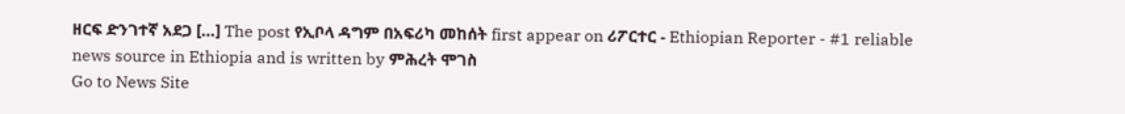ዘርፍ ድንገተኛ አደጋ […] The post የኢቦላ ዳግም በአፍሪካ መከሰት first appear on ሪፖርተር - Ethiopian Reporter - #1 reliable news source in Ethiopia and is written by ምሕረት ሞገስ
Go to News Site